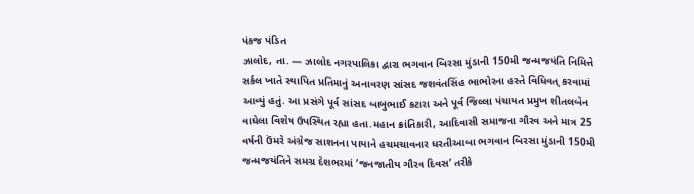પંકજ પંડિત
ઝાલોદ, તા. — ઝાલોદ નગરપાલિકા દ્વારા ભગવાન બિરસા મુંડાની 150મી જન્મજયંતિ નિમિત્તે સર્કલ ખાતે સ્થાપિત પ્રતિમાનું અનાવરણ સાંસદ જશવંતસિંહ ભાભોરના હસ્તે વિધિવત્ કરવામાં આવ્યું હતું. આ પ્રસંગે પૂર્વ સાંસદ બાબુભાઈ કટારા અને પૂર્વ જિલ્લા પંચાયત પ્રમુખ શીતલબેન વાઘેલા વિશેષ ઉપસ્થિત રહ્યા હતા.મહાન ક્રાંતિકારી, આદિવાસી સમાજના ગૌરવ અને માત્ર 25 વર્ષની ઉંમરે અંગ્રેજ સાશનના પાયાને હચમચાવનાર ધરતીઆબા ભગવાન બિરસા મુંડાની 150મી જન્મજયંતિને સમગ્ર દેશભરમાં ‘જનજાતીય ગૌરવ દિવસ’ તરીકે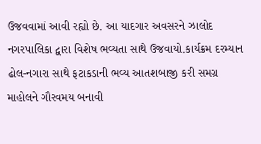ઉજવવામાં આવી રહ્યો છે. આ યાદગાર અવસરને ઝાલોદ નગરપાલિકા દ્વારા વિશેષ ભવ્યતા સાથે ઉજવાયો.કાર્યક્રમ દરમ્યાન ઢોલ-નગારા સાથે ફટાકડાની ભવ્ય આતશબાજી કરી સમગ્ર માહોલને ગૌરવમય બનાવી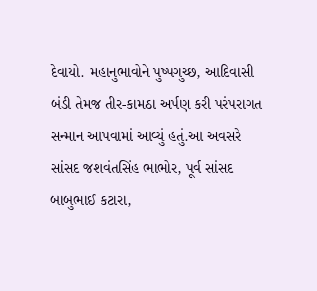દેવાયો. મહાનુભાવોને પુષ્પગુચ્છ, આદિવાસી બંડી તેમજ તીર-કામઠા અર્પણ કરી પરંપરાગત સન્માન આપવામાં આવ્યું હતું.આ અવસરે સાંસદ જશવંતસિંહ ભાભોર, પૂર્વ સાંસદ બાબુભાઈ કટારા,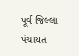પૂર્વ જિલ્લા પંચાયત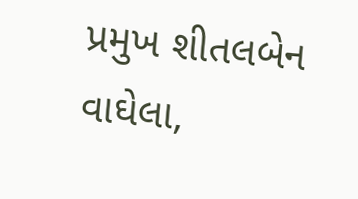પ્રમુખ શીતલબેન વાઘેલા,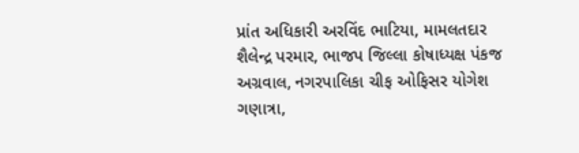પ્રાંત અધિકારી અરવિંદ ભાટિયા, મામલતદાર શૈલેન્દ્ર પરમાર, ભાજપ જિલ્લા કોષાધ્યક્ષ પંકજ અગ્રવાલ, નગરપાલિકા ચીફ ઓફિસર યોગેશ ગણાત્રા,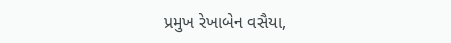પ્રમુખ રેખાબેન વસૈયા,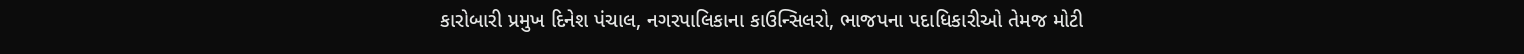કારોબારી પ્રમુખ દિનેશ પંચાલ, નગરપાલિકાના કાઉન્સિલરો, ભાજપના પદાધિકારીઓ તેમજ મોટી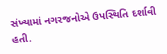સંખ્યામાં નગરજનોએ ઉપસ્થિતિ દર્શાવી હતી.